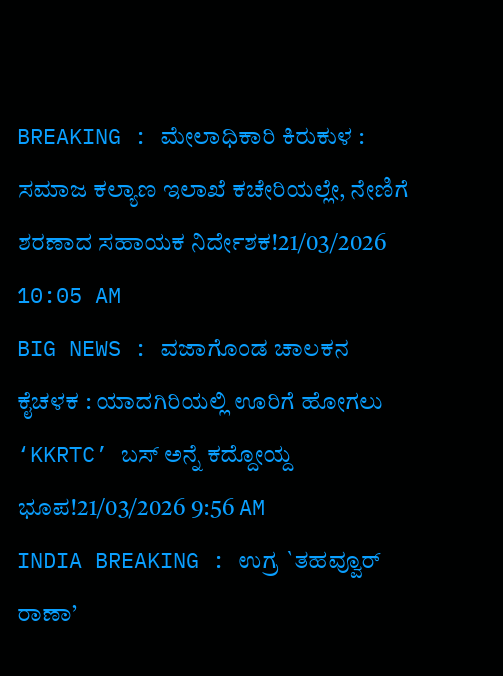BREAKING : ಮೇಲಾಧಿಕಾರಿ ಕಿರುಕುಳ : ಸಮಾಜ ಕಲ್ಯಾಣ ಇಲಾಖೆ ಕಚೇರಿಯಲ್ಲೇ, ನೇಣಿಗೆ ಶರಣಾದ ಸಹಾಯಕ ನಿರ್ದೇಶಕ!21/03/2026 10:05 AM
BIG NEWS : ವಜಾಗೊಂಡ ಚಾಲಕನ ಕೈಚಳಕ : ಯಾದಗಿರಿಯಲ್ಲಿ ಊರಿಗೆ ಹೋಗಲು ‘KKRTC’ ಬಸ್ ಅನ್ನೆ ಕದ್ದೋಯ್ದ ಭೂಪ!21/03/2026 9:56 AM
INDIA BREAKING : ಉಗ್ರ `ತಹವ್ವೂರ್ ರಾಣಾ’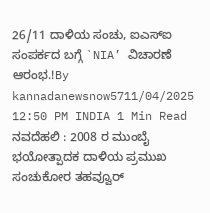26/11 ದಾಳಿಯ ಸಂಚು, ಐಎಸ್ಐ ಸಂಪರ್ಕದ ಬಗ್ಗೆ `NIA’ ವಿಚಾರಣೆ ಆರಂಭ.!By kannadanewsnow5711/04/2025 12:50 PM INDIA 1 Min Read ನವದೆಹಲಿ : 2008 ರ ಮುಂಬೈ ಭಯೋತ್ಪಾದಕ ದಾಳಿಯ ಪ್ರಮುಖ ಸಂಚುಕೋರ ತಹವ್ವೂರ್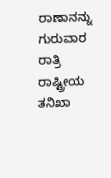ರಾಣಾನನ್ನು ಗುರುವಾರ ರಾತ್ರಿ ರಾಷ್ಟ್ರೀಯ ತನಿಖಾ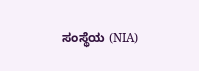ಸಂಸ್ಥೆಯ (NIA)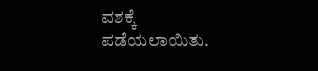ವಶಕ್ಕೆ ಪಡೆಯಲಾಯಿತು.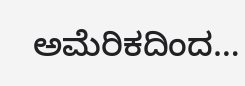ಅಮೆರಿಕದಿಂದ…